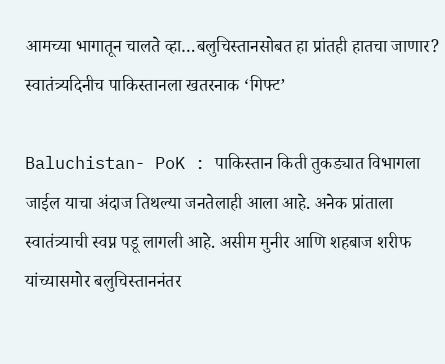आमच्या भागातून चालते व्हा…बलुचिस्तानसोबत हा प्रांतही हातचा जाणार? स्वातंत्र्यदिनीच पाकिस्तानला खतरनाक ‘गिफ्ट’

Baluchistan- PoK : पाकिस्तान किती तुकड्यात विभागला जाईल याचा अंदाज तिथल्या जनतेलाही आला आहे. अनेक प्रांताला स्वातंत्र्याची स्वप्न पडू लागली आहे. असीम मुनीर आणि शहबाज शरीफ यांच्यासमोर बलुचिस्ताननंतर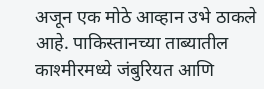अजून एक मोठे आव्हान उभे ठाकले आहे. पाकिस्तानच्या ताब्यातील काश्मीरमध्ये जंबुरियत आणि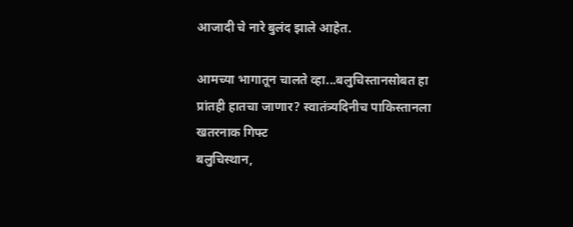आजादी चे नारे बुलंद झाले आहेत.

आमच्या भागातून चालते व्हा...बलुचिस्तानसोबत हा प्रांतही हातचा जाणार? स्वातंत्र्यदिनीच पाकिस्तानला खतरनाक गिफ्ट
बलुचिस्थान,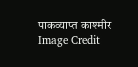पाकव्याप्त काश्मीर
Image Credit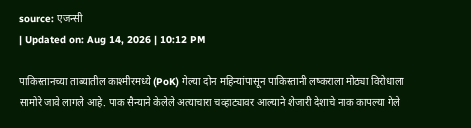source: एजन्सी
| Updated on: Aug 14, 2026 | 10:12 PM

पाकिस्तानच्या ताब्यातील काश्मीरमध्ये (PoK) गेल्या दोन महिन्यांपासून पाकिस्तानी लष्कराला मोठ्या विरोधाला सामोरे जावे लागले आहे. पाक सैन्याने केलेले अत्याचारा चव्हाट्यावर आल्याने शेजारी देशाचे नाक कापल्या गेले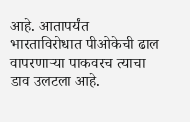आहे. आतापर्यंत भारताविरोधात पीओकेची ढाल वापरणाऱ्या पाकवरच त्याचा डाव उलटला आहे.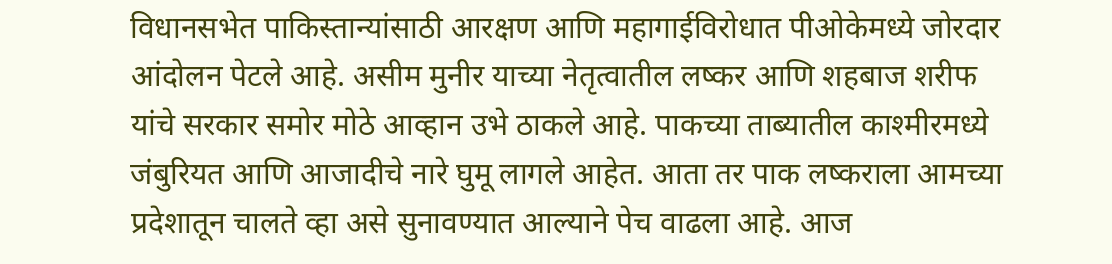विधानसभेत पाकिस्तान्यांसाठी आरक्षण आणि महागाईविरोधात पीओकेमध्ये जोरदार आंदोलन पेटले आहे. असीम मुनीर याच्या नेतृत्वातील लष्कर आणि शहबाज शरीफ यांचे सरकार समोर मोठे आव्हान उभे ठाकले आहे. पाकच्या ताब्यातील काश्मीरमध्ये जंबुरियत आणि आजादीचे नारे घुमू लागले आहेत. आता तर पाक लष्कराला आमच्या प्रदेशातून चालते व्हा असे सुनावण्यात आल्याने पेच वाढला आहे. आज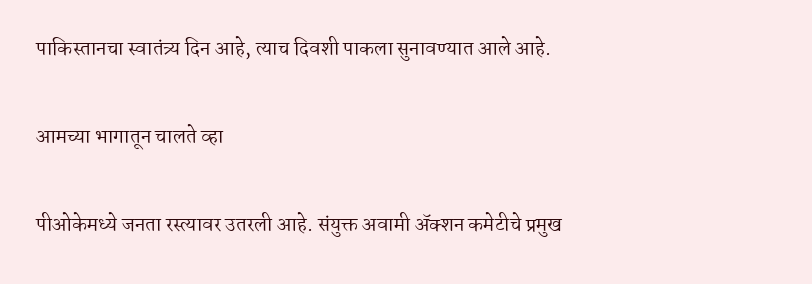पाकिस्तानचा स्वातंत्र्य दिन आहे, त्याच दिवशी पाकला सुनावण्यात आले आहे.

आमच्या भागातून चालते व्हा

पीओकेमध्ये जनता रस्त्यावर उतरली आहे. संयुक्त अवामी ॲक्शन कमेटीचे प्रमुख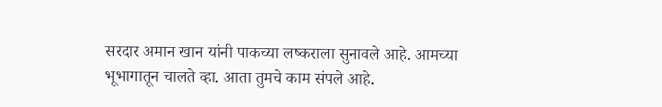सरदार अमान खान यांनी पाकच्या लष्कराला सुनावले आहे. आमच्या भूभागातून चालते व्हा. आता तुमचे काम संपले आहे.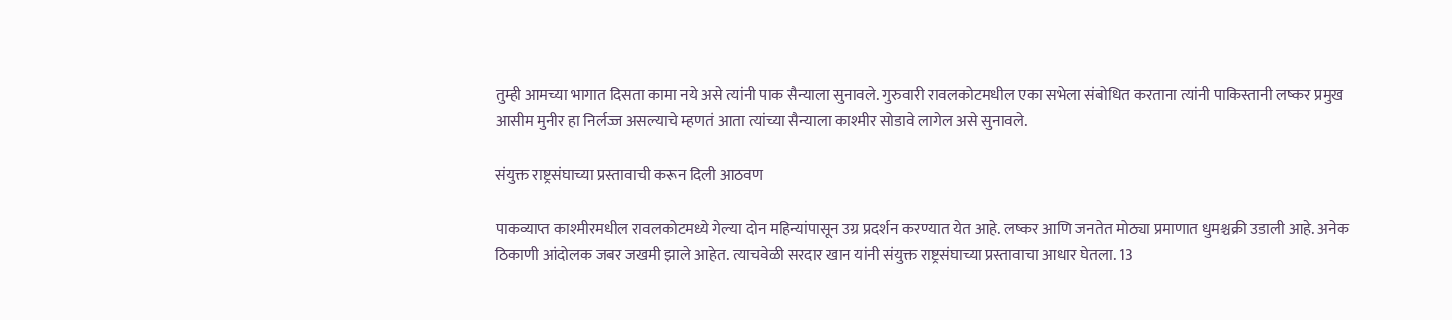तुम्ही आमच्या भागात दिसता कामा नये असे त्यांनी पाक सैन्याला सुनावले. गुरुवारी रावलकोटमधील एका सभेला संबोधित करताना त्यांनी पाकिस्तानी लष्कर प्रमुख आसीम मुनीर हा निर्लज्ज असल्याचे म्हणतं आता त्यांच्या सैन्याला काश्मीर सोडावे लागेल असे सुनावले.

संयुक्त राष्ट्रसंघाच्या प्रस्तावाची करून दिली आठवण

पाकव्याप्त काश्मीरमधील रावलकोटमध्ये गेल्या दोन महिन्यांपासून उग्र प्रदर्शन करण्यात येत आहे. लष्कर आणि जनतेत मोठ्या प्रमाणात धुमश्चक्री उडाली आहे. अनेक ठिकाणी आंदोलक जबर जखमी झाले आहेत. त्याचवेळी सरदार खान यांनी संयुक्त राष्ट्रसंघाच्या प्रस्तावाचा आधार घेतला. 13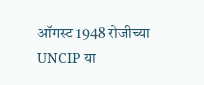ऑगस्ट 1948 रोजीच्या UNCIP या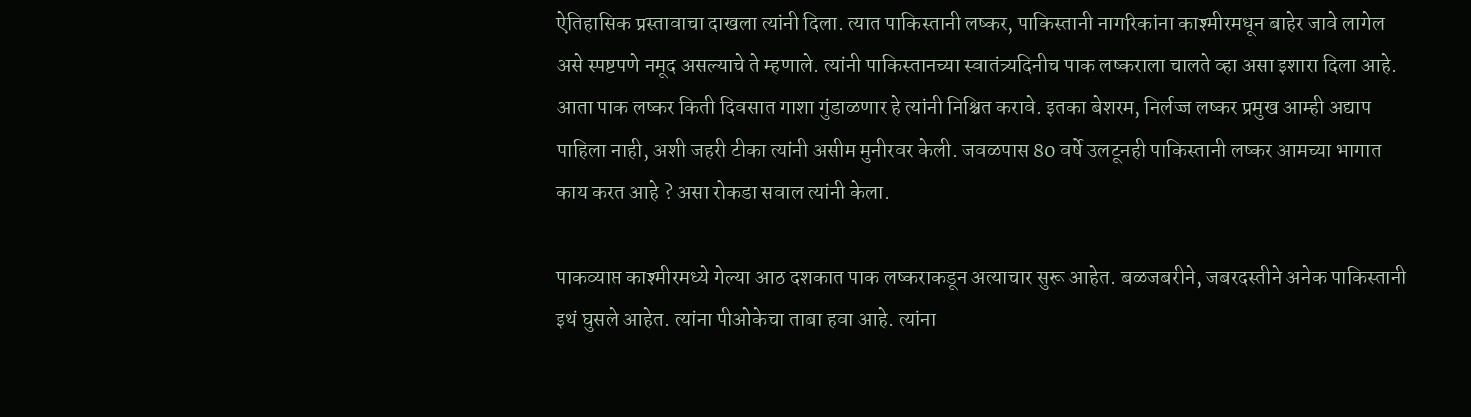ऐतिहासिक प्रस्तावाचा दाखला त्यांनी दिला. त्यात पाकिस्तानी लष्कर, पाकिस्तानी नागरिकांना काश्मीरमधून बाहेर जावे लागेल असे स्पष्टपणे नमूद असल्याचे ते म्हणाले. त्यांनी पाकिस्तानच्या स्वातंत्र्यदिनीच पाक लष्कराला चालते व्हा असा इशारा दिला आहे. आता पाक लष्कर किती दिवसात गाशा गुंडाळणार हे त्यांनी निश्चित करावे. इतका बेशरम, निर्लज्ज लष्कर प्रमुख आम्ही अद्याप पाहिला नाही, अशी जहरी टीका त्यांनी असीम मुनीरवर केली. जवळपास 80 वर्षे उलटूनही पाकिस्तानी लष्कर आमच्या भागात काय करत आहे ? असा रोकडा सवाल त्यांनी केला.

पाकव्याप्त काश्मीरमध्ये गेल्या आठ दशकात पाक लष्कराकडून अत्याचार सुरू आहेत. बळजबरीने, जबरदस्तीने अनेक पाकिस्तानी इथं घुसले आहेत. त्यांना पीओकेचा ताबा हवा आहे. त्यांना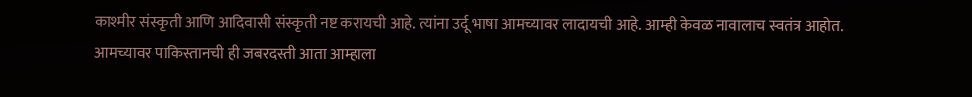काश्मीर संस्कृती आणि आदिवासी संस्कृती नष्ट करायची आहे. त्यांना उर्दू भाषा आमच्यावर लादायची आहे. आम्ही केवळ नावालाच स्वतंत्र आहोत. आमच्यावर पाकिस्तानची ही जबरदस्ती आता आम्हाला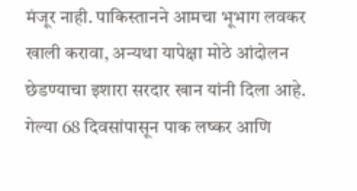मंजूर नाही. पाकिस्तानने आमचा भूभाग लवकर खाली करावा, अन्यथा यापेक्षा मोठे आंदोलन छेडण्याचा इशारा सरदार खान यांनी दिला आहे. गेल्या 68 दिवसांपासून पाक लष्कर आणि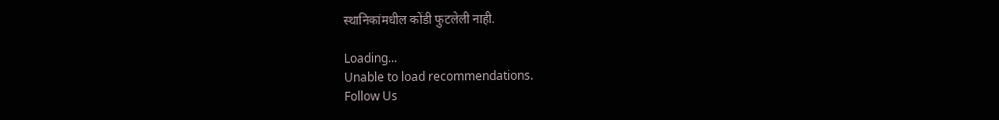स्थानिकांमधील कोंडी फुटलेली नाही.

Loading...
Unable to load recommendations.
Follow Us